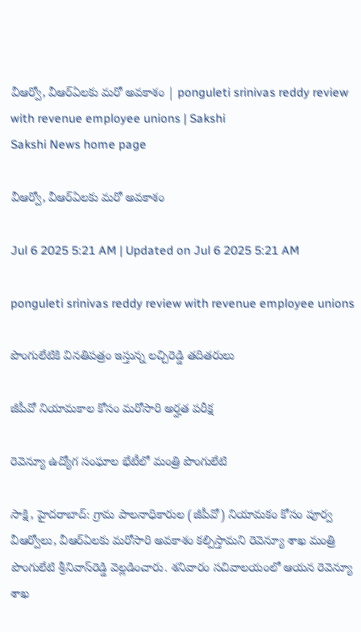వీఆర్వో, వీఆర్‌ఏలకు మరో అవకాశం | ponguleti srinivas reddy review with revenue employee unions | Sakshi
Sakshi News home page

వీఆర్వో, వీఆర్‌ఏలకు మరో అవకాశం

Jul 6 2025 5:21 AM | Updated on Jul 6 2025 5:21 AM

ponguleti srinivas reddy review with revenue employee unions

పొంగులేటికి వినతిపత్రం ఇస్తున్న లచ్చిరెడ్డి తదితరులు

జీపీవో నియామకాల కోసం మరోసారి అర్హత పరీక్ష

రెవెన్యూ ఉద్యోగ సంఘాల భేటీలో మంత్రి పొంగులేటి

సాక్షి, హైదరాబాద్‌: గ్రామ పాలనాధికారుల (జీపీవో) నియామకం కోసం పూర్వ వీఆర్వోలు, వీఆర్‌ఏలకు మరోసారి అవకాశం కల్పిస్తామని రెవెన్యూ శాఖ మంత్రి పొంగులేటి శ్రీనివాస్‌రెడ్డి వెల్లడించారు. శనివారం సచివాలయంలో ఆయన రెవెన్యూ శాఖ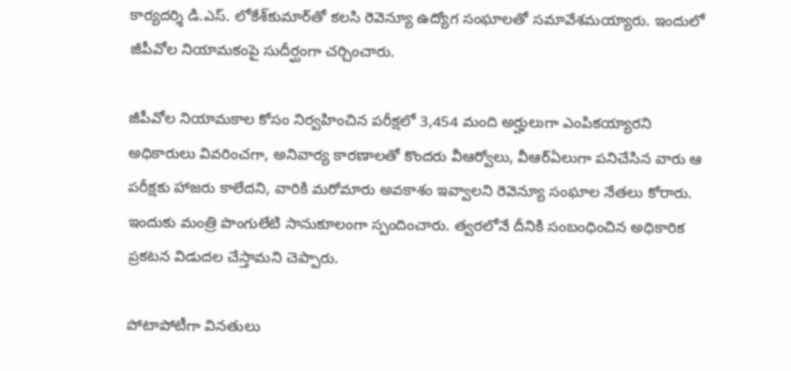కార్యదర్శి డి.ఎస్‌. లోకేశ్‌కుమార్‌తో కలసి రెవెన్యూ ఉద్యోగ సంఘాలతో సమావేశమయ్యారు. ఇందులో జీపీవోల నియామకంపై సుదీర్ఘంగా చర్చించారు.

జీపీవోల నియామకాల కోసం నిర్వహించిన పరీక్షలో 3,454 మంది అర్హులుగా ఎంపికయ్యారని అధికారులు వివరించగా, అనివార్య కారణాలతో కొందరు వీఆర్వోలు, వీఆర్‌ఏలుగా పనిచేసిన వారు ఆ పరీక్షకు హాజరు కాలేదని, వారికి మరోమారు అవకాశం ఇవ్వాలని రెవెన్యూ సంఘాల నేతలు కోరారు. ఇందుకు మంత్రి పొంగులేటి సానుకూలంగా స్పందించారు. త్వరలోనే దీనికి సంబంధించిన అధికారిక ప్రకటన విడుదల చేస్తామని చెప్పారు.

పోటాపోటీగా వినతులు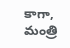కాగా, మంత్రి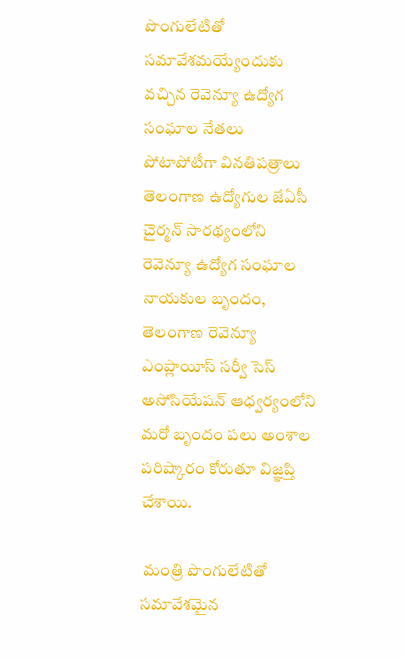పొంగులేటితో సమావేశమయ్యేందుకు వచ్చిన రెవెన్యూ ఉద్యోగ సంఘాల నేతలు పోటాపోటీగా వినతిపత్రాలు తెలంగాణ ఉద్యోగుల జేఏసీ చైర్మన్‌ సారథ్యంలోని రెవెన్యూ ఉద్యోగ సంఘాల నాయకుల బృందం, తెలంగాణ రెవెన్యూ ఎంప్లాయీస్‌ సర్వీ సెస్‌ అసోసియేషన్‌ ఆధ్వర్యంలోని మరో బృందం పలు అంశాల పరిష్కారం కోరుతూ విజ్ఞప్తి చేశాయి.

 మంత్రి పొంగులేటితో సమావేశమైన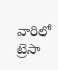వారిలో ట్రెసా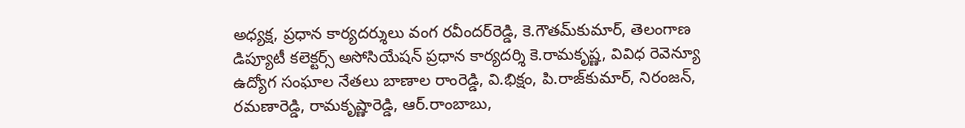అధ్యక్ష, ప్రధాన కార్యదర్శులు వంగ రవీందర్‌రెడ్డి, కె.గౌతమ్‌కుమార్, తెలంగాణ డిప్యూటీ కలెక్టర్స్‌ అసోసియేషన్‌ ప్రధాన కార్యదర్శి కె.రామకృష్ణ, వివిధ రెవెన్యూ ఉద్యోగ సంఘాల నేతలు బాణాల రాంరెడ్డి, వి.భిక్షం, పి.రాజ్‌కుమార్, నిరంజన్, రమణారెడ్డి, రామకృష్ణారెడ్డి, ఆర్‌.రాంబాబు,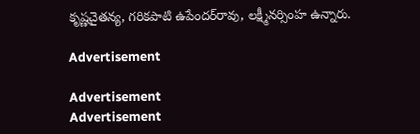కృష్ణచైతన్య, గరికపాటి ఉపేందర్‌రావు, లక్ష్మీనర్సింహ ఉన్నారు.

Advertisement

Advertisement
Advertisement